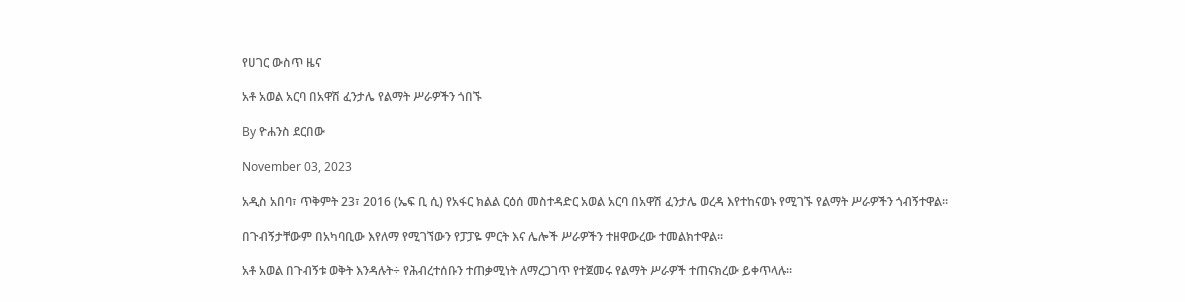የሀገር ውስጥ ዜና

አቶ አወል አርባ በአዋሽ ፈንታሌ የልማት ሥራዎችን ጎበኙ

By ዮሐንስ ደርበው

November 03, 2023

አዲስ አበባ፣ ጥቅምት 23፣ 2016 (ኤፍ ቢ ሲ) የአፋር ክልል ርዕሰ መስተዳድር አወል አርባ በአዋሽ ፈንታሌ ወረዳ እየተከናወኑ የሚገኙ የልማት ሥራዎችን ጎብኝተዋል፡፡

በጉብኝታቸውም በአካባቢው እየለማ የሚገኘውን የፓፓዬ ምርት እና ሌሎች ሥራዎችን ተዘዋውረው ተመልክተዋል፡፡

አቶ አወል በጉብኝቱ ወቅት እንዳሉት÷ የሕብረተሰቡን ተጠቃሚነት ለማረጋገጥ የተጀመሩ የልማት ሥራዎች ተጠናክረው ይቀጥላሉ፡፡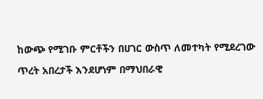ከውጭ የሚገቡ ምርቶችን በሀገር ውስጥ ለመተካት የሚደረገው ጥረት አበረታች እንደሆነም በማህበራዊ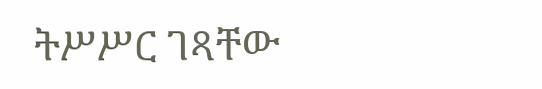ትሥሥር ገጻቸው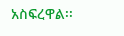አስፍረዋል፡፡